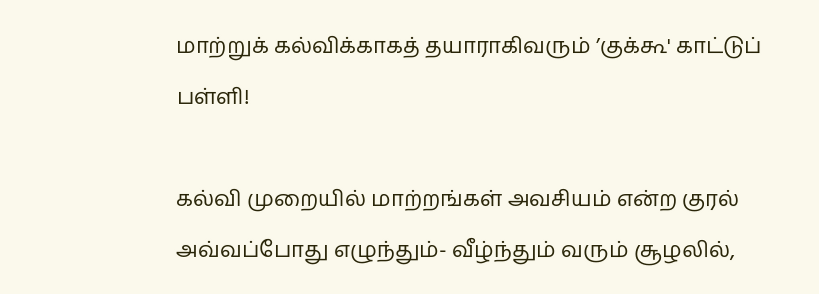மாற்றுக் கல்விக்காகத் தயாராகிவரும் ’குக்கூ' காட்டுப் பள்ளி!

கல்வி முறையில் மாற்றங்கள் அவசியம் என்ற குரல் அவ்வப்போது எழுந்தும்- வீழ்ந்தும் வரும் சூழலில்,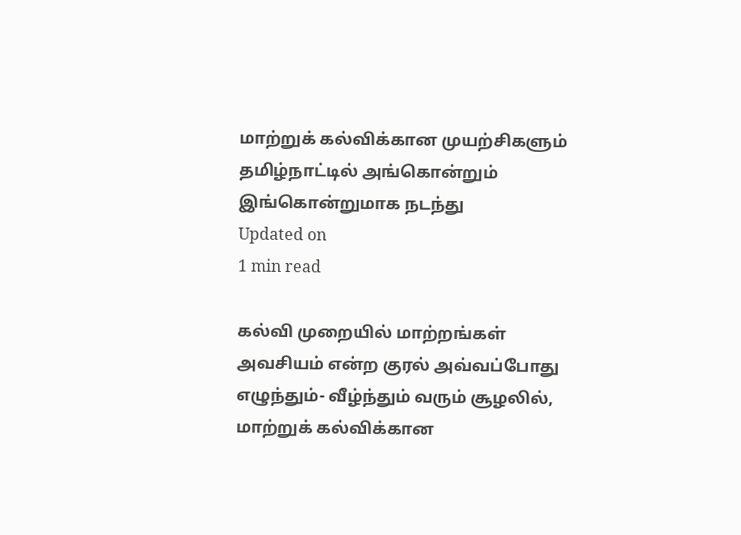மாற்றுக் கல்விக்கான முயற்சிகளும் தமிழ்நாட்டில் அங்கொன்றும் இங்கொன்றுமாக நடந்து
Updated on
1 min read

கல்வி முறையில் மாற்றங்கள் அவசியம் என்ற குரல் அவ்வப்போது எழுந்தும்- வீழ்ந்தும் வரும் சூழலில், மாற்றுக் கல்விக்கான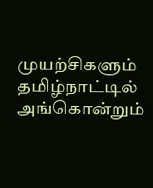முயற்சிகளும் தமிழ்நாட்டில் அங்கொன்றும்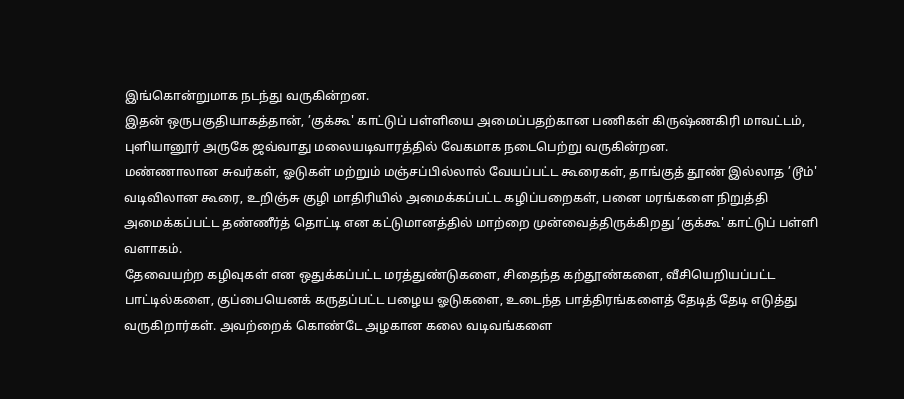இங்கொன்றுமாக நடந்து வருகின்றன.
இதன் ஒருபகுதியாகத்தான், ’குக்கூ' காட்டுப் பள்ளியை அமைப்பதற்கான பணிகள் கிருஷ்ணகிரி மாவட்டம், புளியானூர் அருகே ஜவ்வாது மலையடிவாரத்தில் வேகமாக நடைபெற்று வருகின்றன.
மண்ணாலான சுவர்கள், ஓடுகள் மற்றும் மஞ்சப்பில்லால் வேயப்பட்ட கூரைகள், தாங்குத் தூண் இல்லாத ’டூம்' வடிவிலான கூரை, உறிஞ்சு குழி மாதிரியில் அமைக்கப்பட்ட கழிப்பறைகள், பனை மரங்களை நிறுத்தி அமைக்கப்பட்ட தண்ணீர்த் தொட்டி என கட்டுமானத்தில் மாற்றை முன்வைத்திருக்கிறது ’குக்கூ' காட்டுப் பள்ளி வளாகம்.
தேவையற்ற கழிவுகள் என ஒதுக்கப்பட்ட மரத்துண்டுகளை, சிதைந்த கற்தூண்களை, வீசியெறியப்பட்ட பாட்டில்களை, குப்பையெனக் கருதப்பட்ட பழைய ஓடுகளை, உடைந்த பாத்திரங்களைத் தேடித் தேடி எடுத்து வருகிறார்கள். அவற்றைக் கொண்டே அழகான கலை வடிவங்களை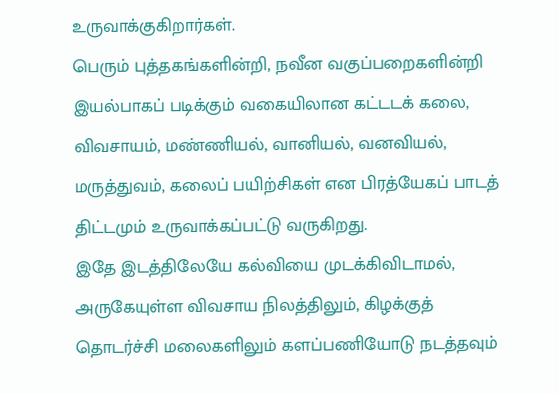உருவாக்குகிறார்கள்.
பெரும் புத்தகங்களின்றி, நவீன வகுப்பறைகளின்றி இயல்பாகப் படிக்கும் வகையிலான கட்டடக் கலை, விவசாயம், மண்ணியல், வானியல், வனவியல், மருத்துவம், கலைப் பயிற்சிகள் என பிரத்யேகப் பாடத் திட்டமும் உருவாக்கப்பட்டு வருகிறது.
இதே இடத்திலேயே கல்வியை முடக்கிவிடாமல், அருகேயுள்ள விவசாய நிலத்திலும், கிழக்குத் தொடர்ச்சி மலைகளிலும் களப்பணியோடு நடத்தவும்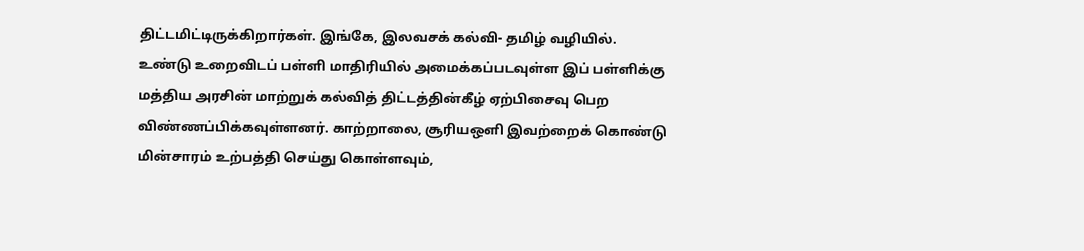திட்டமிட்டிருக்கிறார்கள். இங்கே, இலவசக் கல்வி- தமிழ் வழியில்.
உண்டு உறைவிடப் பள்ளி மாதிரியில் அமைக்கப்படவுள்ள இப் பள்ளிக்கு மத்திய அரசின் மாற்றுக் கல்வித் திட்டத்தின்கீழ் ஏற்பிசைவு பெற விண்ணப்பிக்கவுள்ளனர். காற்றாலை, சூரியஒளி இவற்றைக் கொண்டு மின்சாரம் உற்பத்தி செய்து கொள்ளவும்,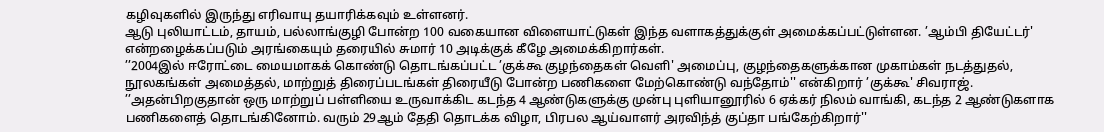கழிவுகளில் இருந்து எரிவாயு தயாரிக்கவும் உள்ளனர்.
ஆடு புலியாட்டம், தாயம், பல்லாங்குழி போன்ற 100 வகையான விளையாட்டுகள் இந்த வளாகத்துக்குள் அமைக்கப்பட்டுள்ளன. ’ஆம்பி தியேட்டர்' என்றழைக்கப்படும் அரங்கையும் தரையில் சுமார் 10 அடிக்குக் கீழே அமைக்கிறார்கள்.
’’2004இல் ஈரோட்டை மையமாகக் கொண்டு தொடங்கப்பட்ட ’குக்கூ குழந்தைகள் வெளி' அமைப்பு, குழந்தைகளுக்கான முகாம்கள் நடத்துதல், நூலகங்கள் அமைத்தல், மாற்றுத் திரைப்படங்கள் திரையீடு போன்ற பணிகளை மேற்கொண்டு வந்தோம்'' என்கிறார் ’குக்கூ' சிவராஜ்.
’’அதன்பிறகுதான் ஒரு மாற்றுப் பள்ளியை உருவாக்கிட கடந்த 4 ஆண்டுகளுக்கு முன்பு புளியானூரில் 6 ஏக்கர் நிலம் வாங்கி, கடந்த 2 ஆண்டுகளாக பணிகளைத் தொடங்கினோம். வரும் 29ஆம் தேதி தொடக்க விழா, பிரபல ஆய்வாளர் அரவிந்த் குப்தா பங்கேற்கிறார்''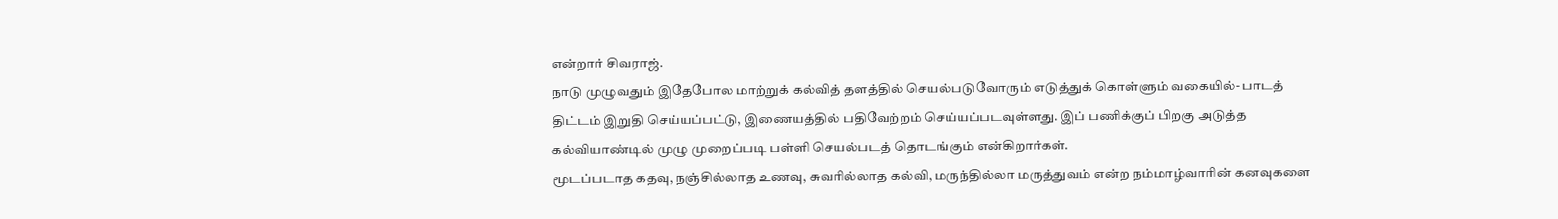என்றார் சிவராஜ்.
நாடு முழுவதும் இதேபோல மாற்றுக் கல்வித் தளத்தில் செயல்படுவோரும் எடுத்துக் கொள்ளும் வகையில்- பாடத் திட்டம் இறுதி செய்யப்பட்டு, இணையத்தில் பதிவேற்றம் செய்யப்படவுள்ளது. இப் பணிக்குப் பிறகு அடுத்த கல்வியாண்டில் முழு முறைப்படி பள்ளி செயல்படத் தொடங்கும் என்கிறார்கள்.
மூடப்படாத கதவு, நஞ்சில்லாத உணவு, சுவரில்லாத கல்வி, மருந்தில்லா மருத்துவம் என்ற நம்மாழ்வாரின் கனவுகளை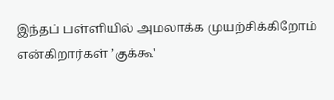இந்தப் பள்ளியில் அமலாக்க முயற்சிக்கிறோம் என்கிறார்கள் ’குக்கூ'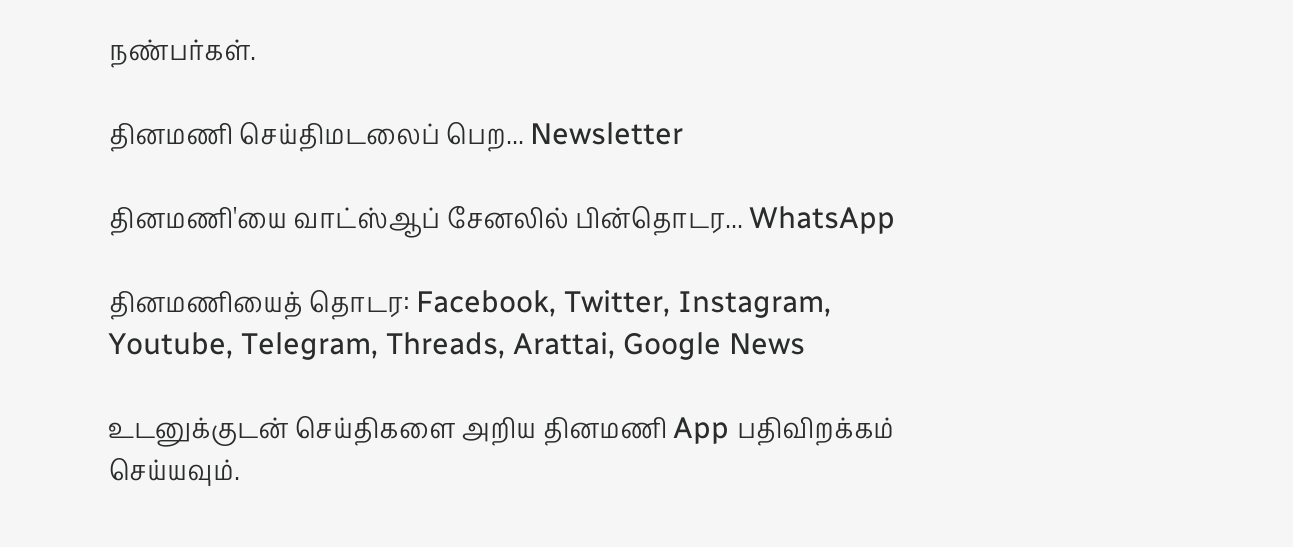நண்பர்கள்.

தினமணி செய்திமடலைப் பெற... Newsletter

தினமணி'யை வாட்ஸ்ஆப் சேனலில் பின்தொடர... WhatsApp

தினமணியைத் தொடர: Facebook, Twitter, Instagram, Youtube, Telegram, Threads, Arattai, Google News

உடனுக்குடன் செய்திகளை அறிய தினமணி App பதிவிறக்கம் செய்யவும்.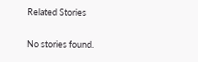Related Stories

No stories found.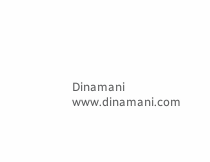Dinamani
www.dinamani.com